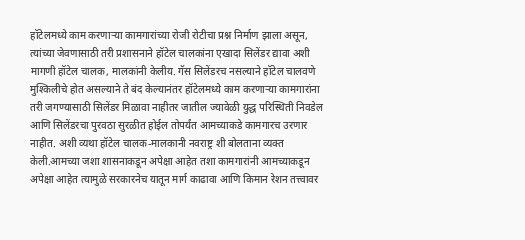हॉटेलमध्ये काम करणाऱ्या कामगारांच्या रोजी रोटीचा प्रश्न निर्माण झाला असून, त्यांच्या जेवणासाठी तरी प्रशासनाने हॉटेल चालकांना एखादा सिलेंडर द्यावा अशी मागणी हॉटेल चालक, मालकांनी केलीय. गॅस सिलेंडरच नसल्याने हॉटेल चालवणे मुश्किलीचे होत असल्याने ते बंद केल्यानंतर हॉटेलमध्ये काम करणाऱ्या कामगारांना तरी जगण्यासाठी सिलेंडर मिळावा नाहीतर जातील ज्यावेळी युद्ध परिस्थिती निवडेल आणि सिलेंडरचा पुरवठा सुरळीत होईल तोपर्यंत आमच्याकडे कामगारच उरणार नाहीत. अशी व्यथा हॉटेल चालक-मालकानी नवराष्ट्र शी बोलताना व्यक्त केली.आमच्या जशा शासनाकडून अपेक्षा आहेत तशा कामगारांनी आमच्याकडून अपेक्षा आहेत त्यामुळे सरकारनेच यातून मार्ग काढावा आणि किमान रेशन तत्त्वावर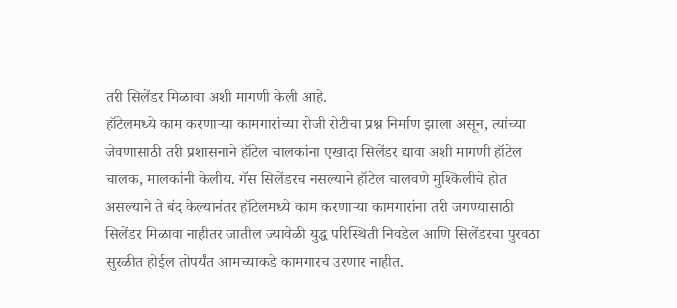तरी सिलेंडर मिळावा अशी मागणी केली आहे.
हॉटेलमध्ये काम करणाऱ्या कामगारांच्या रोजी रोटीचा प्रश्न निर्माण झाला असून, त्यांच्या जेवणासाठी तरी प्रशासनाने हॉटेल चालकांना एखादा सिलेंडर द्यावा अशी मागणी हॉटेल चालक, मालकांनी केलीय. गॅस सिलेंडरच नसल्याने हॉटेल चालवणे मुश्किलीचे होत असल्याने ते बंद केल्यानंतर हॉटेलमध्ये काम करणाऱ्या कामगारांना तरी जगण्यासाठी सिलेंडर मिळावा नाहीतर जातील ज्यावेळी युद्ध परिस्थिती निवडेल आणि सिलेंडरचा पुरवठा सुरळीत होईल तोपर्यंत आमच्याकडे कामगारच उरणार नाहीत.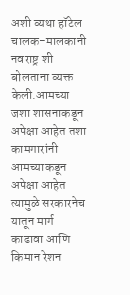अशी व्यथा हॉटेल चालक-मालकानी नवराष्ट्र शी बोलताना व्यक्त केली.आमच्या जशा शासनाकडून अपेक्षा आहेत तशा कामगारांनी आमच्याकडून अपेक्षा आहेत त्यामुळे सरकारनेच यातून मार्ग काढावा आणि किमान रेशन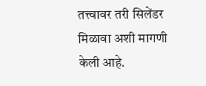तत्त्वावर तरी सिलेंडर मिळावा अशी मागणी केली आहे.